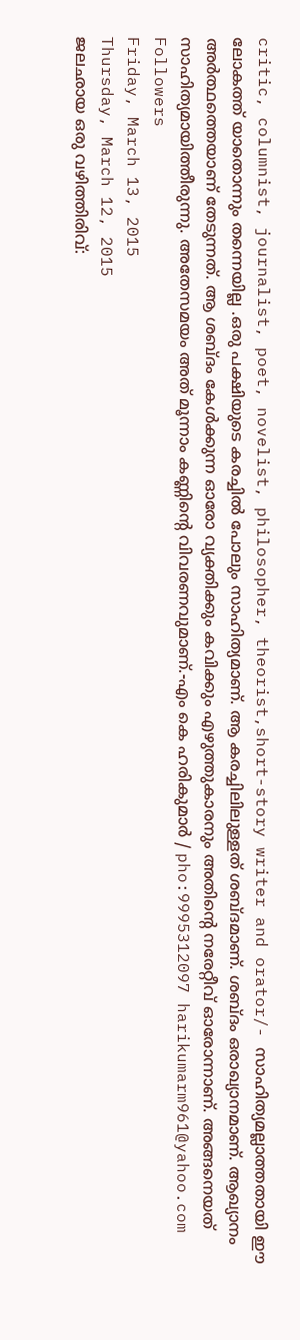critic, columnist, journalist, poet, novelist, philosopher, theorist,short-story writer and orator/- സാഹിത്യമല്ലാത്തതായി ഈ ലോകത്ത് യാതൊന്നും തന്നെയില്ല .ഒരു പക്ഷിയുടെ കരച്ചിൽ പോലും സാഹിത്യമാണ്. ആ കരച്ചിലിലുള്ളത് ശബ്ദമാണ്. ശബ്ദം ഒരാഖ്യാനമാണ്. ആഖ്യാനം അർത്ഥത്തെയാണ് തേടുന്നത്. ആ ശബ്ദം കേൾക്കുന്ന ഓരോ വ്യക്തിക്കും കവിക്കും എഴുത്തുകാരനും അതിൻ്റെ നരേറ്റീവ് ഓരോന്നാണ്. അങ്ങനെയത് സാഹിത്യമായിത്തീരുന്നു. അതേസമയം അത് മൂന്നാം കണ്ണിന്റെ വിവരണവുമാണ്.-എം കെ ഹരികുമാർ / pho:9995312097 harikumarm961@yahoo.com
Followers
Friday, March 13, 2015
Thursday, March 12, 2015
ജലഛായ ഒരു വഴിത്തിരിവ്: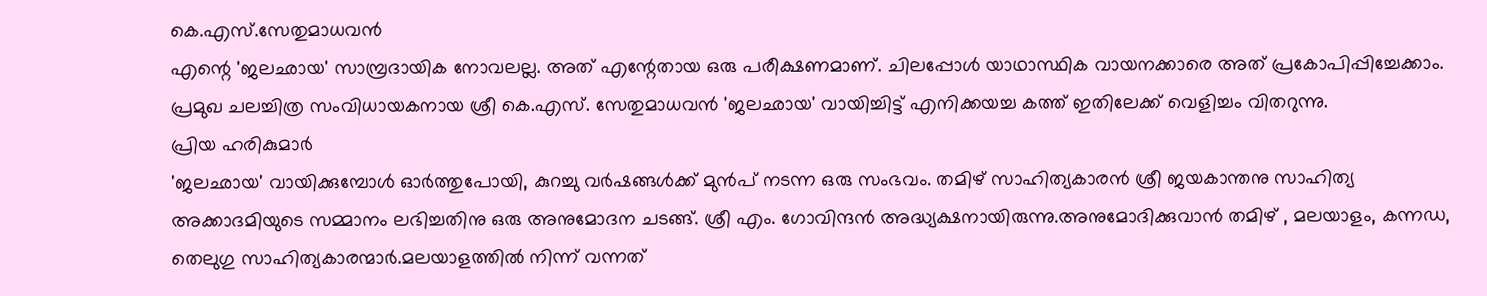കെ.എസ്.സേതുമാധവൻ
എന്റെ 'ജലഛായ' സാമ്പ്രദായിക നോവലല്ല. അത് എന്റേതായ ഒരു പരീക്ഷണമാണ്. ചിലപ്പോൾ യാഥാസ്ഥിക വായനക്കാരെ അത് പ്രകോപിപ്പിച്ചേക്കാം. പ്രമുഖ ചലച്ചിത്ര സംവിധായകനായ ശ്രീ കെ.എസ്. സേതുമാധവൻ 'ജലഛായ' വായിച്ചിട്ട് എനിക്കയച്ച കത്ത് ഇതിലേക്ക് വെളിച്ചം വിതറുന്നു.
പ്രിയ ഹരികുമാർ
'ജലഛായ' വായിക്കുമ്പോൾ ഓർത്തുപോയി, കുറച്ചു വർഷങ്ങൾക്ക് മുൻപ് നടന്ന ഒരു സംഭവം. തമിഴ് സാഹിത്യകാരൻ ശ്രീ ജയകാന്തനു സാഹിത്യ അക്കാദമിയുടെ സമ്മാനം ലഭിച്ചതിനു ഒരു അനുമോദന ചടങ്ങ്. ശ്രീ എം. ഗോവിന്ദൻ അദ്ധ്യക്ഷനായിരുന്നു.അനുമോദിക്കുവാൻ തമിഴ് , മലയാളം, കന്നഡ, തെലുഗു സാഹിത്യകാരന്മാർ.മലയാളത്തിൽ നിന്ന് വന്നത്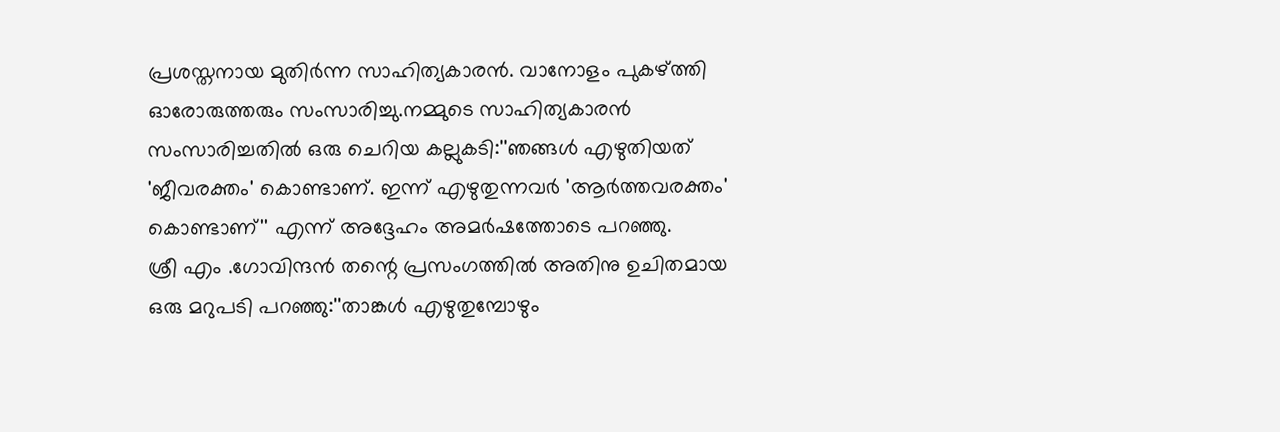പ്രശസ്തനായ മുതിർന്ന സാഹിത്യകാരൻ. വാനോളം പുകഴ്ത്തി ഓരോരുത്തരും സംസാരിച്ചു.നമ്മുടെ സാഹിത്യകാരൻ സംസാരിച്ചതിൽ ഒരു ചെറിയ കല്ലുകടി:''ഞങ്ങൾ എഴുതിയത് 'ജീവരക്തം' കൊണ്ടാണ്. ഇന്ന് എഴുതുന്നവർ 'ആർത്തവരക്തം' കൊണ്ടാണ്'' എന്ന് അദ്ദേഹം അമർഷത്തോടെ പറഞ്ഞു.
ശ്രീ എം .ഗോവിന്ദൻ തന്റെ പ്രസംഗത്തിൽ അതിനു ഉചിതമായ ഒരു മറുപടി പറഞ്ഞു:''താങ്കൾ എഴുതുമ്പോഴും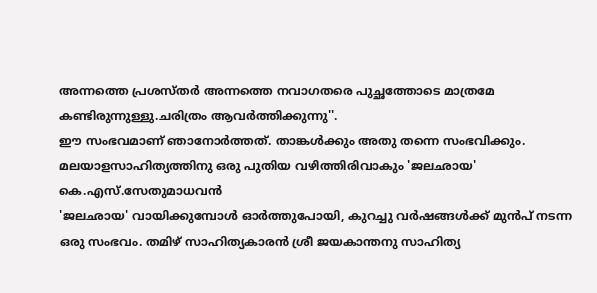അന്നത്തെ പ്രശസ്തർ അന്നത്തെ നവാഗതരെ പുച്ഛത്തോടെ മാത്രമേ കണ്ടിരുന്നുള്ളു.ചരിത്രം ആവർത്തിക്കുന്നു''.
ഈ സംഭവമാണ് ഞാനോർത്തത്. താങ്കൾക്കും അതു തന്നെ സംഭവിക്കും. മലയാളസാഹിത്യത്തിനു ഒരു പുതിയ വഴിത്തിരിവാകും 'ജലഛായ'
കെ.എസ്.സേതുമാധവൻ
'ജലഛായ' വായിക്കുമ്പോൾ ഓർത്തുപോയി, കുറച്ചു വർഷങ്ങൾക്ക് മുൻപ് നടന്ന ഒരു സംഭവം. തമിഴ് സാഹിത്യകാരൻ ശ്രീ ജയകാന്തനു സാഹിത്യ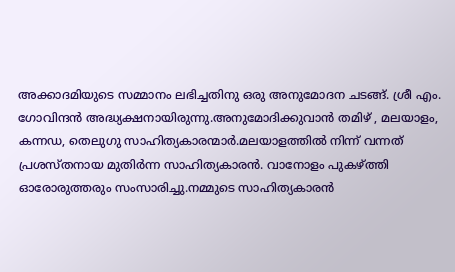അക്കാദമിയുടെ സമ്മാനം ലഭിച്ചതിനു ഒരു അനുമോദന ചടങ്ങ്. ശ്രീ എം. ഗോവിന്ദൻ അദ്ധ്യക്ഷനായിരുന്നു.അനുമോദിക്കുവാൻ തമിഴ് , മലയാളം, കന്നഡ, തെലുഗു സാഹിത്യകാരന്മാർ.മലയാളത്തിൽ നിന്ന് വന്നത് പ്രശസ്തനായ മുതിർന്ന സാഹിത്യകാരൻ. വാനോളം പുകഴ്ത്തി ഓരോരുത്തരും സംസാരിച്ചു.നമ്മുടെ സാഹിത്യകാരൻ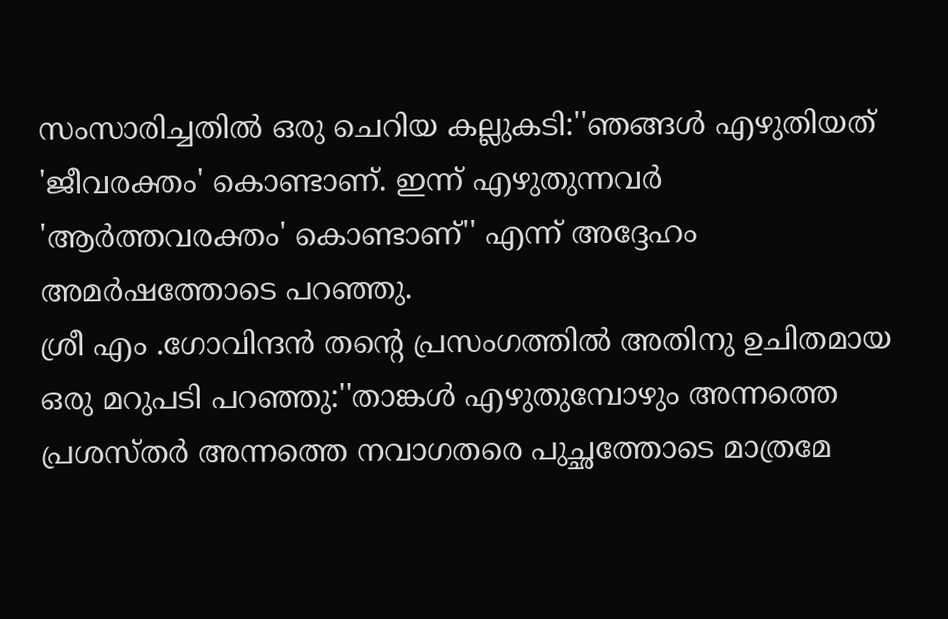സംസാരിച്ചതിൽ ഒരു ചെറിയ കല്ലുകടി:''ഞങ്ങൾ എഴുതിയത് 'ജീവരക്തം' കൊണ്ടാണ്. ഇന്ന് എഴുതുന്നവർ 'ആർത്തവരക്തം' കൊണ്ടാണ്'' എന്ന് അദ്ദേഹം അമർഷത്തോടെ പറഞ്ഞു.
ശ്രീ എം .ഗോവിന്ദൻ തന്റെ പ്രസംഗത്തിൽ അതിനു ഉചിതമായ ഒരു മറുപടി പറഞ്ഞു:''താങ്കൾ എഴുതുമ്പോഴും അന്നത്തെ പ്രശസ്തർ അന്നത്തെ നവാഗതരെ പുച്ഛത്തോടെ മാത്രമേ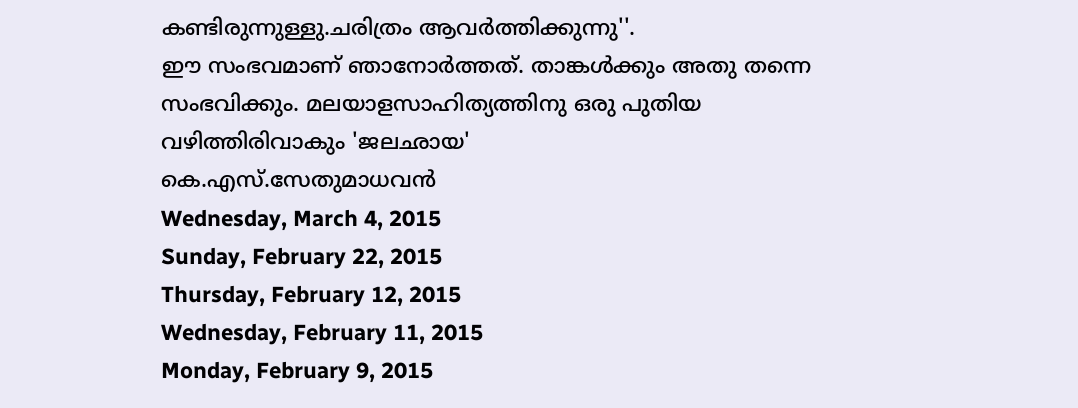കണ്ടിരുന്നുള്ളു.ചരിത്രം ആവർത്തിക്കുന്നു''.
ഈ സംഭവമാണ് ഞാനോർത്തത്. താങ്കൾക്കും അതു തന്നെ സംഭവിക്കും. മലയാളസാഹിത്യത്തിനു ഒരു പുതിയ വഴിത്തിരിവാകും 'ജലഛായ'
കെ.എസ്.സേതുമാധവൻ
Wednesday, March 4, 2015
Sunday, February 22, 2015
Thursday, February 12, 2015
Wednesday, February 11, 2015
Monday, February 9, 2015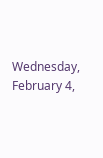Wednesday, February 4,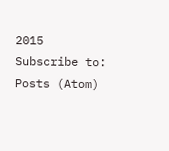2015
Subscribe to:
Posts (Atom)